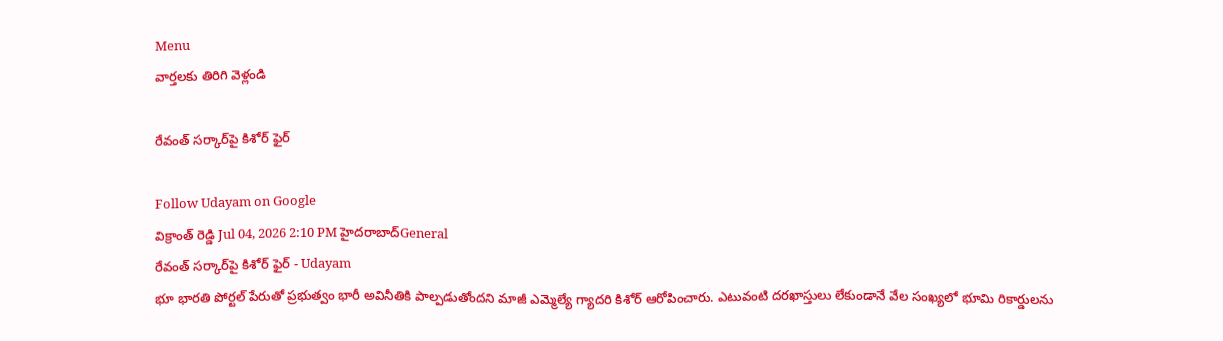Menu
వార్తలకు తిరిగి వెళ్లండి

రేవంత్ సర్కార్‌పై కిశోర్ ఫైర్

Follow Udayam on Google
విక్రాంత్ రెడ్డి Jul 04, 2026 2:10 PM హైదరాబాద్General
రేవంత్ సర్కార్‌పై కిశోర్ ఫైర్ - Udayam
భూ భారతి పోర్టల్ పేరుతో ప్రభుత్వం భారీ అవినీతికి పాల్పడుతోందని మాజీ ఎమ్మెల్యే గ్యాదరి కిశోర్ ఆరోపించారు. ఎటువంటి దరఖాస్తులు లేకుండానే వేల సంఖ్యలో భూమి రికార్డులను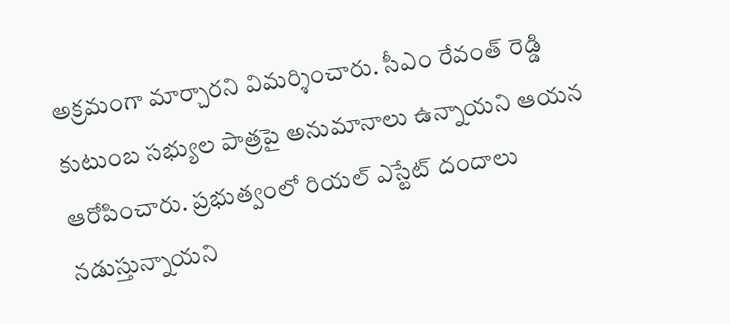అక్రమంగా మార్చారని విమర్శించారు. సీఎం రేవంత్ రెడ్డి కుటుంబ సభ్యుల పాత్రపై అనుమానాలు ఉన్నాయని ఆయన ఆరోపించారు. ప్రభుత్వంలో రియల్ ఎస్టేట్ దందాలు నడుస్తున్నాయని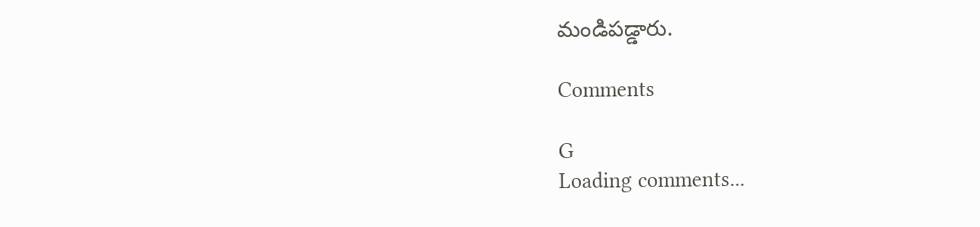మండిపడ్డారు.

Comments

G
Loading comments...